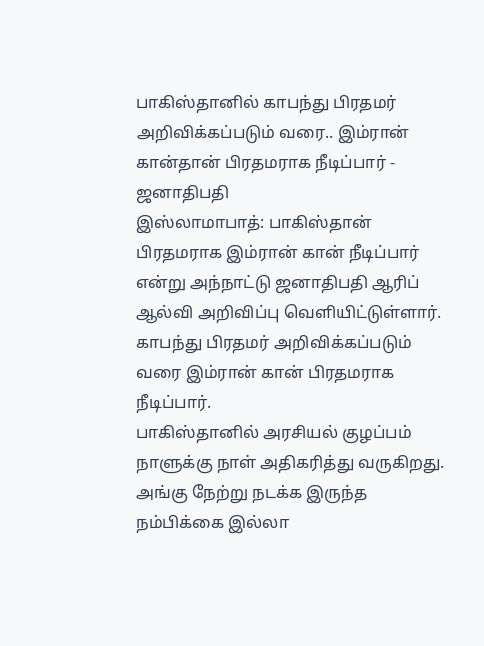பாகிஸ்தானில் காபந்து பிரதமர் அறிவிக்கப்படும் வரை.. இம்ரான் கான்தான் பிரதமராக நீடிப்பார் - ஜனாதிபதி
இஸ்லாமாபாத்: பாகிஸ்தான் பிரதமராக இம்ரான் கான் நீடிப்பார் என்று அந்நாட்டு ஜனாதிபதி ஆரிப் ஆல்வி அறிவிப்பு வெளியிட்டுள்ளார். காபந்து பிரதமர் அறிவிக்கப்படும் வரை இம்ரான் கான் பிரதமராக நீடிப்பார்.
பாகிஸ்தானில் அரசியல் குழப்பம் நாளுக்கு நாள் அதிகரித்து வருகிறது. அங்கு நேற்று நடக்க இருந்த நம்பிக்கை இல்லா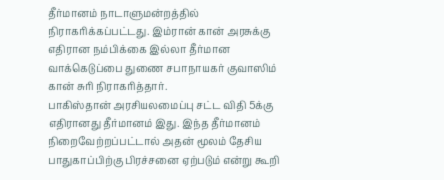தீர்மானம் நாடாளுமன்றத்தில் நிராகரிக்கப்பட்டது. இம்ரான் கான் அரசுக்கு எதிரான நம்பிக்கை இல்லா தீர்மான வாக்கெடுப்பை துணை சபாநாயகர் குவாஸிம் கான் சுரி நிராகரித்தார்.
பாகிஸ்தான் அரசியலமைப்பு சட்ட விதி 5க்கு எதிரானது தீர்மானம் இது. இந்த தீர்மானம் நிறைவேற்றப்பட்டால் அதன் மூலம் தேசிய பாதுகாப்பிற்கு பிரச்சனை ஏற்படும் என்று கூறி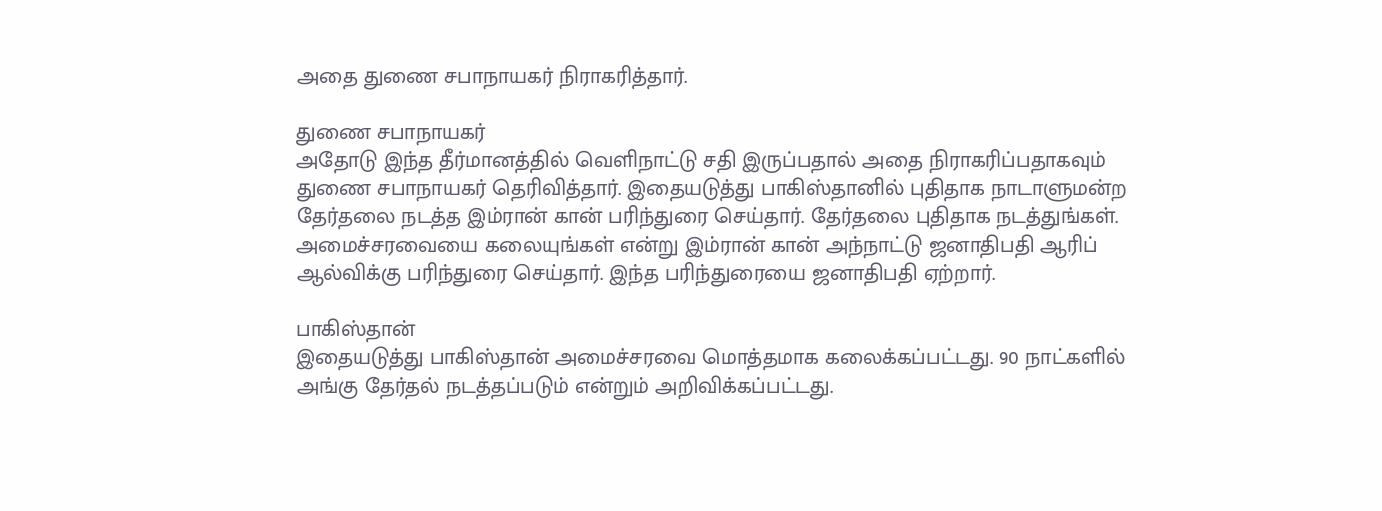அதை துணை சபாநாயகர் நிராகரித்தார்.

துணை சபாநாயகர்
அதோடு இந்த தீர்மானத்தில் வெளிநாட்டு சதி இருப்பதால் அதை நிராகரிப்பதாகவும் துணை சபாநாயகர் தெரிவித்தார். இதையடுத்து பாகிஸ்தானில் புதிதாக நாடாளுமன்ற தேர்தலை நடத்த இம்ரான் கான் பரிந்துரை செய்தார். தேர்தலை புதிதாக நடத்துங்கள். அமைச்சரவையை கலையுங்கள் என்று இம்ரான் கான் அந்நாட்டு ஜனாதிபதி ஆரிப் ஆல்விக்கு பரிந்துரை செய்தார். இந்த பரிந்துரையை ஜனாதிபதி ஏற்றார்.

பாகிஸ்தான்
இதையடுத்து பாகிஸ்தான் அமைச்சரவை மொத்தமாக கலைக்கப்பட்டது. 90 நாட்களில் அங்கு தேர்தல் நடத்தப்படும் என்றும் அறிவிக்கப்பட்டது.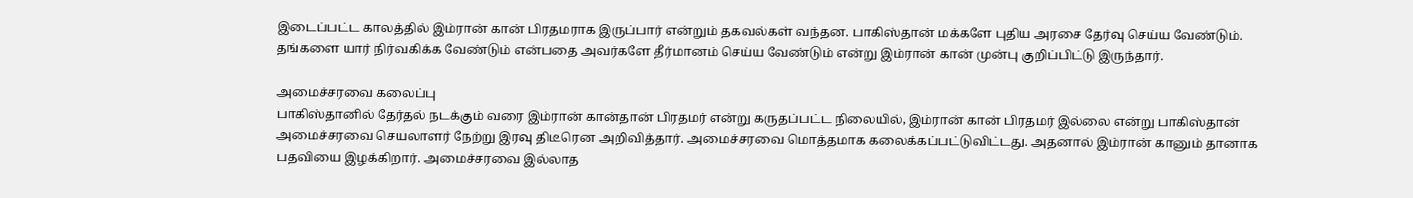இடைப்பட்ட காலத்தில் இம்ரான் கான் பிரதமராக இருப்பார் என்றும் தகவல்கள் வந்தன. பாகிஸ்தான் மக்களே புதிய அரசை தேர்வு செய்ய வேண்டும். தங்களை யார் நிர்வகிக்க வேண்டும் என்பதை அவர்களே தீர்மானம் செய்ய வேண்டும் என்று இம்ரான் கான் முன்பு குறிப்பிட்டு இருந்தார்.

அமைச்சரவை கலைப்பு
பாகிஸ்தானில் தேர்தல் நடக்கும் வரை இம்ரான் கான்தான் பிரதமர் என்று கருதப்பட்ட நிலையில், இம்ரான் கான் பிரதமர் இல்லை என்று பாகிஸ்தான் அமைச்சரவை செயலாளர் நேற்று இரவு திடீரென அறிவித்தார். அமைச்சரவை மொத்தமாக கலைக்கப்பட்டுவிட்டது. அதனால் இம்ரான் கானும் தானாக பதவியை இழக்கிறார். அமைச்சரவை இல்லாத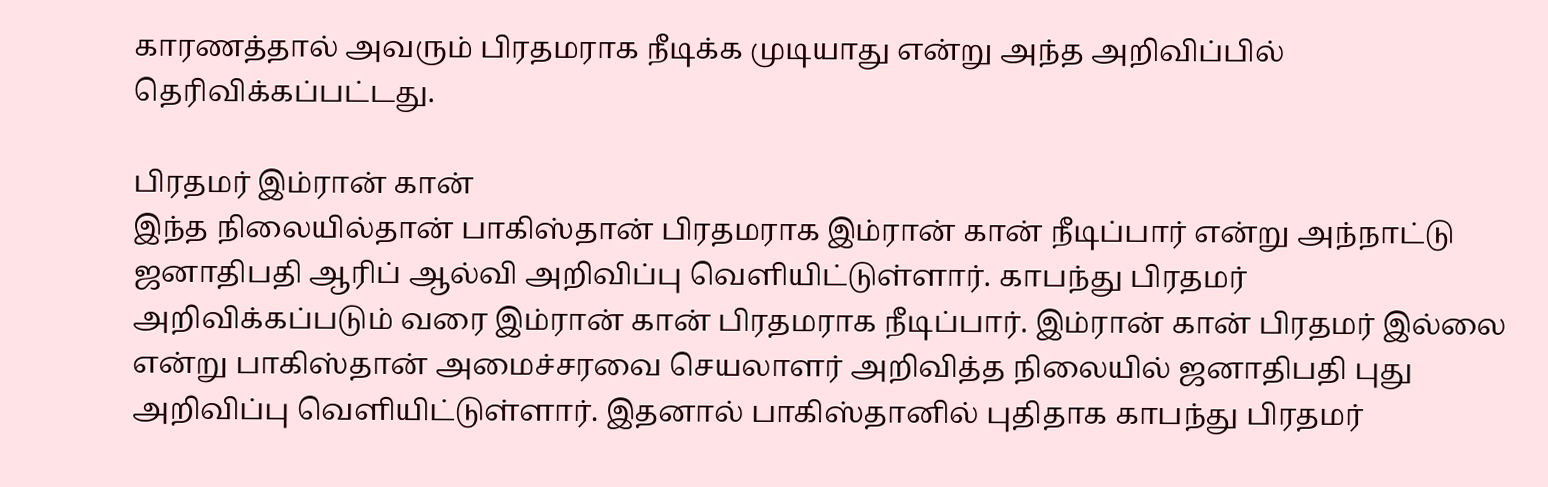காரணத்தால் அவரும் பிரதமராக நீடிக்க முடியாது என்று அந்த அறிவிப்பில் தெரிவிக்கப்பட்டது.

பிரதமர் இம்ரான் கான்
இந்த நிலையில்தான் பாகிஸ்தான் பிரதமராக இம்ரான் கான் நீடிப்பார் என்று அந்நாட்டு ஜனாதிபதி ஆரிப் ஆல்வி அறிவிப்பு வெளியிட்டுள்ளார். காபந்து பிரதமர் அறிவிக்கப்படும் வரை இம்ரான் கான் பிரதமராக நீடிப்பார். இம்ரான் கான் பிரதமர் இல்லை என்று பாகிஸ்தான் அமைச்சரவை செயலாளர் அறிவித்த நிலையில் ஜனாதிபதி புது அறிவிப்பு வெளியிட்டுள்ளார். இதனால் பாகிஸ்தானில் புதிதாக காபந்து பிரதமர்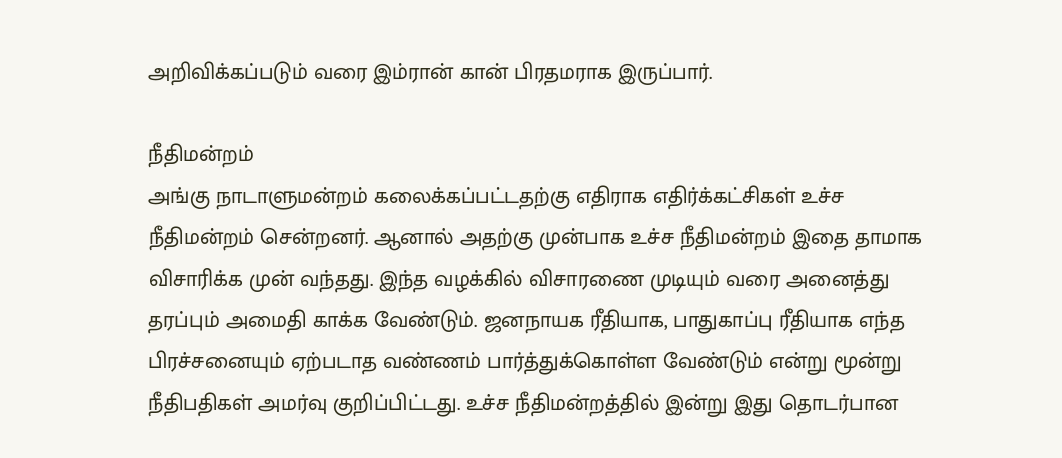அறிவிக்கப்படும் வரை இம்ரான் கான் பிரதமராக இருப்பார்.

நீதிமன்றம்
அங்கு நாடாளுமன்றம் கலைக்கப்பட்டதற்கு எதிராக எதிர்க்கட்சிகள் உச்ச நீதிமன்றம் சென்றனர். ஆனால் அதற்கு முன்பாக உச்ச நீதிமன்றம் இதை தாமாக விசாரிக்க முன் வந்தது. இந்த வழக்கில் விசாரணை முடியும் வரை அனைத்து தரப்பும் அமைதி காக்க வேண்டும். ஜனநாயக ரீதியாக, பாதுகாப்பு ரீதியாக எந்த பிரச்சனையும் ஏற்படாத வண்ணம் பார்த்துக்கொள்ள வேண்டும் என்று மூன்று நீதிபதிகள் அமர்வு குறிப்பிட்டது. உச்ச நீதிமன்றத்தில் இன்று இது தொடர்பான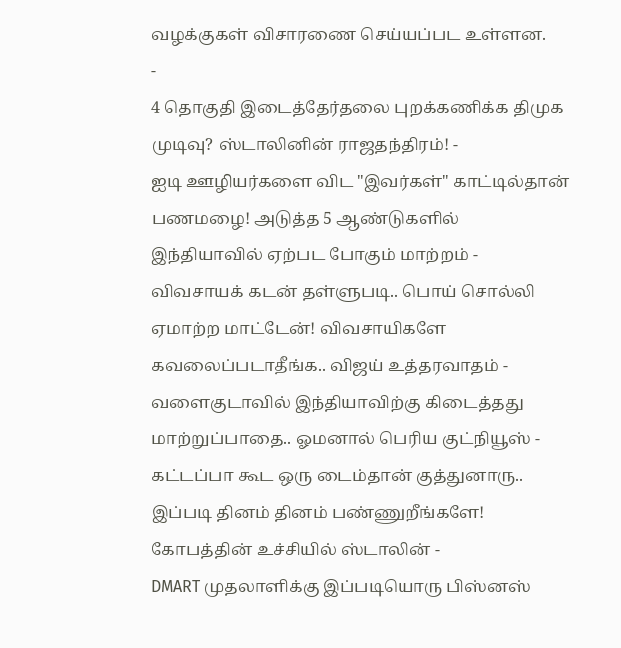வழக்குகள் விசாரணை செய்யப்பட உள்ளன.
-
4 தொகுதி இடைத்தேர்தலை புறக்கணிக்க திமுக முடிவு? ஸ்டாலினின் ராஜதந்திரம்! -
ஐடி ஊழியர்களை விட "இவர்கள்" காட்டில்தான் பணமழை! அடுத்த 5 ஆண்டுகளில் இந்தியாவில் ஏற்பட போகும் மாற்றம் -
விவசாயக் கடன் தள்ளுபடி.. பொய் சொல்லி ஏமாற்ற மாட்டேன்! விவசாயிகளே கவலைப்படாதீங்க.. விஜய் உத்தரவாதம் -
வளைகுடாவில் இந்தியாவிற்கு கிடைத்தது மாற்றுப்பாதை.. ஓமனால் பெரிய குட்நியூஸ் -
கட்டப்பா கூட ஒரு டைம்தான் குத்துனாரு.. இப்படி தினம் தினம் பண்ணுறீங்களே! கோபத்தின் உச்சியில் ஸ்டாலின் -
DMART முதலாளிக்கு இப்படியொரு பிஸ்னஸ்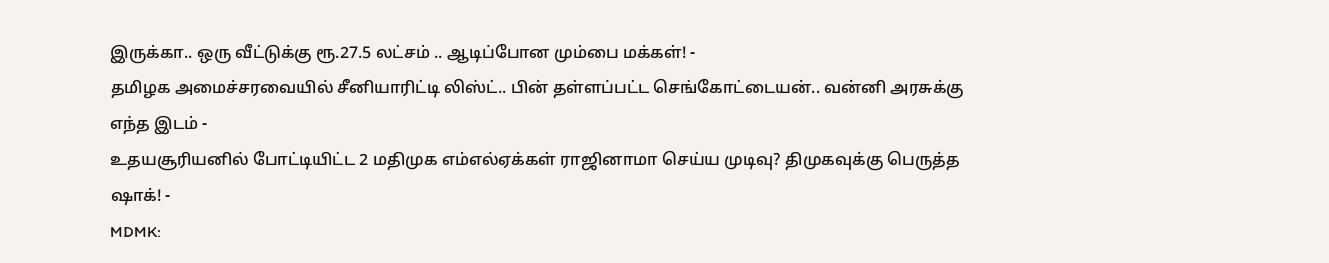இருக்கா.. ஒரு வீட்டுக்கு ரூ.27.5 லட்சம் .. ஆடிப்போன மும்பை மக்கள்! -
தமிழக அமைச்சரவையில் சீனியாரிட்டி லிஸ்ட்.. பின் தள்ளப்பட்ட செங்கோட்டையன்.. வன்னி அரசுக்கு எந்த இடம் -
உதயசூரியனில் போட்டியிட்ட 2 மதிமுக எம்எல்ஏக்கள் ராஜினாமா செய்ய முடிவு? திமுகவுக்கு பெருத்த ஷாக்! -
MDMK: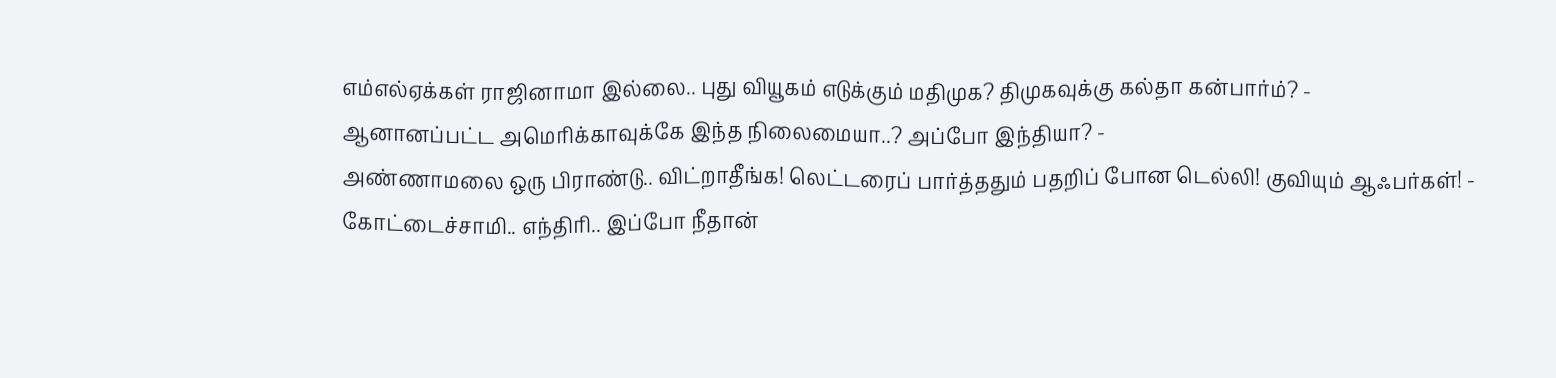எம்எல்ஏக்கள் ராஜினாமா இல்லை.. புது வியூகம் எடுக்கும் மதிமுக? திமுகவுக்கு கல்தா கன்பார்ம்? -
ஆனானப்பட்ட அமெரிக்காவுக்கே இந்த நிலைமையா..? அப்போ இந்தியா? -
அண்ணாமலை ஒரு பிராண்டு.. விட்றாதீங்க! லெட்டரைப் பார்த்ததும் பதறிப் போன டெல்லி! குவியும் ஆஃபர்கள்! -
கோட்டைச்சாமி.. எந்திரி.. இப்போ நீதான்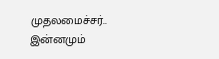முதலமைச்சர்.. இன்னமும்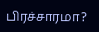பிரச்சாரமா?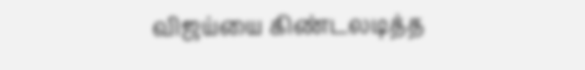விஜய்யை கிண்டலடித்த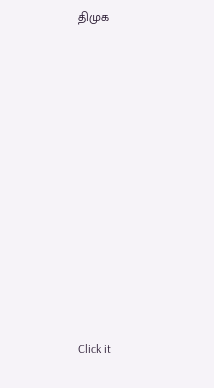திமுக












Click it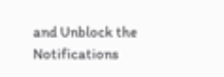and Unblock the Notifications